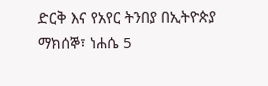ድርቅ እና የአየር ትንበያ በኢትዮጵያ
ማክሰኞ፣ ነሐሴ 5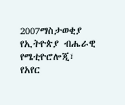2007ማስታወቂያ
የኢትዮጵያ ብሔራዊ የሜቲዮሮሎጂ፣ የአየር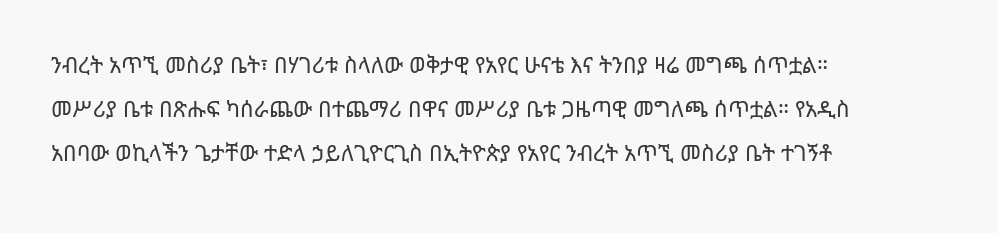ንብረት አጥኚ መስሪያ ቤት፣ በሃገሪቱ ስላለው ወቅታዊ የአየር ሁናቴ እና ትንበያ ዛሬ መግጫ ሰጥቷል። መሥሪያ ቤቱ በጽሑፍ ካሰራጨው በተጨማሪ በዋና መሥሪያ ቤቱ ጋዜጣዊ መግለጫ ሰጥቷል። የአዲስ አበባው ወኪላችን ጌታቸው ተድላ ኃይለጊዮርጊስ በኢትዮጵያ የአየር ንብረት አጥኚ መስሪያ ቤት ተገኝቶ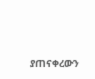ያጠናቀረውን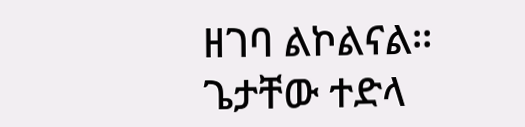ዘገባ ልኮልናል።
ጌታቸው ተድላ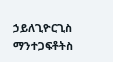ኃይለጊዮርጊስ
ማንተጋፍቶትስ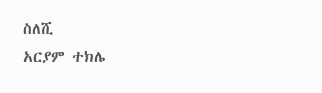ስለሺ
አርያም ተክሌ